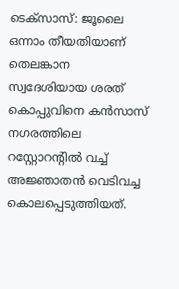ടെക്സാസ്: ജൂലൈ ഒന്നാം തീയതിയാണ് തെലങ്കാന സ്വദേശിയായ ശരത് കൊപ്പുവിനെ കൻസാസ് നഗരത്തിലെ റസ്റ്റോറന്റിൽ വച്ച് അജ്ഞാതൻ വെടിവച്ച കൊലപ്പെടുത്തിയത്.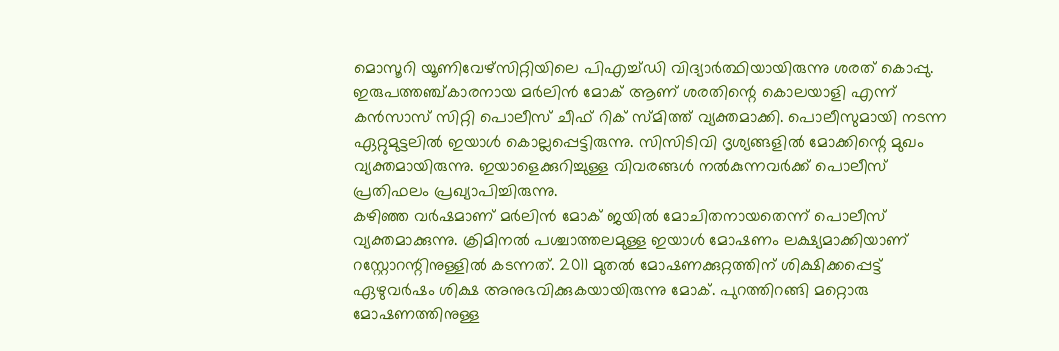മൊസൂറി യൂണിവേഴ്സിറ്റിയിലെ പിഎച്ച്ഡി വിദ്യാർത്ഥിയായിരുന്നു ശരത് കൊപ്പു. ഇരുപത്തഞ്ച്കാരനായ മർലിൻ മോക് ആണ് ശരതിന്റെ കൊലയാളി എന്ന് കൻസാസ് സിറ്റി പൊലീസ് ചീഫ് റിക് സ്മിത്ത് വ്യക്തമാക്കി. പൊലീസുമായി നടന്ന ഏറ്റുമുട്ടലിൽ ഇയാൾ കൊല്ലപ്പെട്ടിരുന്നു. സിസിടിവി ദൃശ്യങ്ങളിൽ മോക്കിന്റെ മുഖം വ്യക്തമായിരുന്നു. ഇയാളെക്കുറിച്ചുള്ള വിവരങ്ങൾ നൽകുന്നവർക്ക് പൊലീസ് പ്രതിഫലം പ്രഖ്യാപിച്ചിരുന്നു.
കഴിഞ്ഞ വർഷമാണ് മർലിൻ മോക് ജയിൽ മോചിതനായതെന്ന് പൊലീസ് വ്യക്തമാക്കുന്നു. ക്രിമിനൽ പശ്ചാത്തലമുള്ള ഇയാൾ മോഷണം ലക്ഷ്യമാക്കിയാണ് റസ്റ്റോറന്റിനുള്ളിൽ കടന്നത്. 2011 മുതൽ മോഷണക്കുറ്റത്തിന് ശിക്ഷിക്കപ്പെട്ട് ഏഴുവർഷം ശിക്ഷ അനുഭവിക്കുകയായിരുന്നു മോക്. പുറത്തിറങ്ങി മറ്റൊരു മോഷണത്തിനുള്ള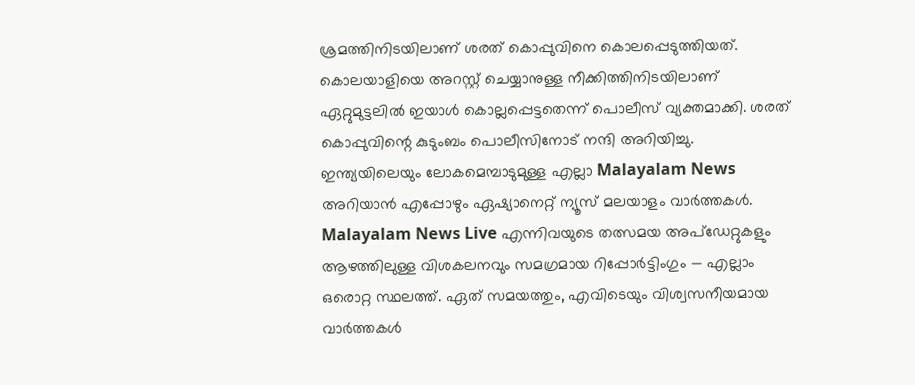ശ്രമത്തിനിടയിലാണ് ശരത് കൊപ്പുവിനെ കൊലപ്പെടുത്തിയത്. കൊലയാളിയെ അറസ്റ്റ് ചെയ്യാനുള്ള നീക്കിത്തിനിടയിലാണ് ഏറ്റുമുട്ടലിൽ ഇയാൾ കൊല്ലപ്പെട്ടതെന്ന് പൊലീസ് വ്യക്തമാക്കി. ശരത് കൊപ്പുവിന്റെ കുടുംബം പൊലീസിനോട് നന്ദി അറിയിച്ചു.
ഇന്ത്യയിലെയും ലോകമെമ്പാടുമുള്ള എല്ലാ Malayalam News അറിയാൻ എപ്പോഴും ഏഷ്യാനെറ്റ് ന്യൂസ് മലയാളം വാർത്തകൾ. Malayalam News Live എന്നിവയുടെ തത്സമയ അപ്ഡേറ്റുകളും ആഴത്തിലുള്ള വിശകലനവും സമഗ്രമായ റിപ്പോർട്ടിംഗും — എല്ലാം ഒരൊറ്റ സ്ഥലത്ത്. ഏത് സമയത്തും, എവിടെയും വിശ്വസനീയമായ വാർത്തകൾ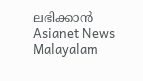ലഭിക്കാൻ Asianet News Malayalam